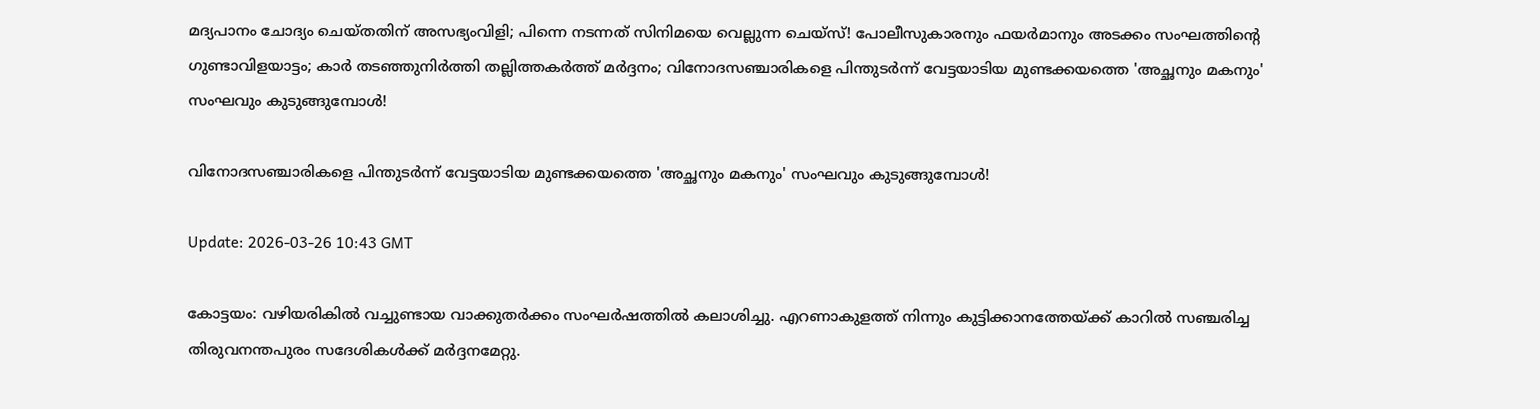മദ്യപാനം ചോദ്യം ചെയ്തതിന് അസഭ്യംവിളി; പിന്നെ നടന്നത് സിനിമയെ വെല്ലുന്ന ചെയ്സ്! പോലീസുകാരനും ഫയര്‍മാനും അടക്കം സംഘത്തിന്റെ ഗുണ്ടാവിളയാട്ടം; കാര്‍ തടഞ്ഞുനിര്‍ത്തി തല്ലിത്തകര്‍ത്ത് മര്‍ദ്ദനം; വിനോദസഞ്ചാരികളെ പിന്തുടര്‍ന്ന് വേട്ടയാടിയ മുണ്ടക്കയത്തെ 'അച്ഛനും മകനും' സംഘവും കുടുങ്ങുമ്പോള്‍!

വിനോദസഞ്ചാരികളെ പിന്തുടര്‍ന്ന് വേട്ടയാടിയ മുണ്ടക്കയത്തെ 'അച്ഛനും മകനും' സംഘവും കുടുങ്ങുമ്പോള്‍!

Update: 2026-03-26 10:43 GMT

കോട്ടയം: വഴിയരികില്‍ വച്ചുണ്ടായ വാക്കുതര്‍ക്കം സംഘര്‍ഷത്തില്‍ കലാശിച്ചു. എറണാകുളത്ത് നിന്നും കുട്ടിക്കാനത്തേയ്ക്ക് കാറില്‍ സഞ്ചരിച്ച തിരുവനന്തപുരം സദേശികള്‍ക്ക് മര്‍ദ്ദനമേറ്റു.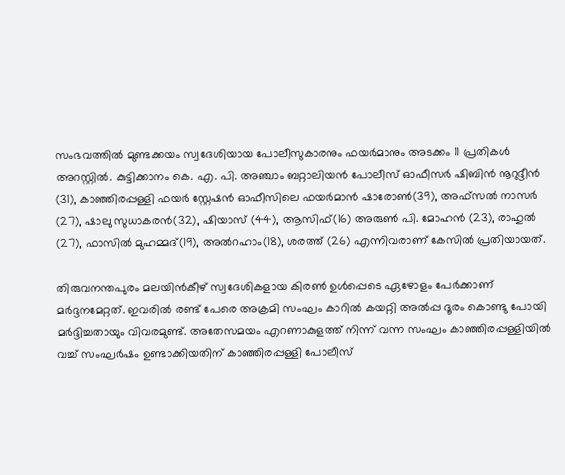സംഭവത്തില്‍ മുണ്ടക്കയം സ്വദേശിയായ പോലീസുകാരനും ഫയര്‍മാനും അടക്കം 11 പ്രതികള്‍ അറസ്റ്റില്‍. കുട്ടിക്കാനം കെ. എ. പി. അഞ്ചാം ബറ്റാലിയന്‍ പോലീസ് ഓഫീസര്‍ ഷിബിന്‍ നൂറുദ്ദീന്‍ (31), കാഞ്ഞിരപ്പള്ളി ഫയര്‍ സ്റ്റേഷന്‍ ഓഫീസിലെ ഫയര്‍മാന്‍ ഷാരോണ്‍(39), അഫ്സല്‍ നാസര്‍ (27), ഷാലു സുധാകരന്‍(32), ഷിയാസ് (44), ആസിഫ്(16) അരുണ്‍ പി. മോഹന്‍ (23), രാഹുല്‍ (27), ഫാസില്‍ മുഹമ്മദ്(19), അല്‍റഹാം(18), ശരത്ത് (26) എന്നിവരാണ് കേസില്‍ പ്രതിയായത്.

തിരുവനന്തപുരം മലയിന്‍കീഴ് സ്വദേശികളായ കിരണ്‍ ഉള്‍പ്പെടെ ഏഴോളം പേര്‍ക്കാണ് മര്‍ദ്ദനമേറ്റത്. ഇവരില്‍ രണ്ട് പേരെ അക്രമി സംഘം കാറില്‍ കയറ്റി അല്‍പ്പ ദൂരം കൊണ്ടു പോയി മര്‍ദ്ദിച്ചതായും വിവരമുണ്ട്. അതേസമയം എറണാകുളത്ത് നിന്ന് വന്ന സംഘം കാഞ്ഞിരപ്പള്ളിയില്‍ വച്ച് സംഘര്‍ഷം ഉണ്ടാക്കിയതിന് കാഞ്ഞിരപ്പള്ളി പോലീസ്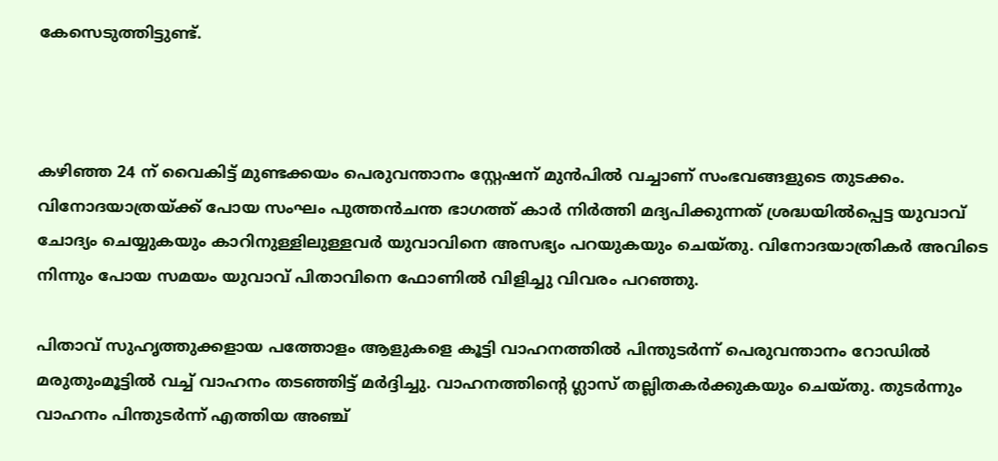കേസെടുത്തിട്ടുണ്ട്.



കഴിഞ്ഞ 24 ന് വൈകിട്ട് മുണ്ടക്കയം പെരുവന്താനം സ്റ്റേഷന് മുന്‍പില്‍ വച്ചാണ് സംഭവങ്ങളുടെ തുടക്കം. വിനോദയാത്രയ്ക്ക് പോയ സംഘം പുത്തന്‍ചന്ത ഭാഗത്ത് കാര്‍ നിര്‍ത്തി മദ്യപിക്കുന്നത് ശ്രദ്ധയില്‍പ്പെട്ട യുവാവ് ചോദ്യം ചെയ്യുകയും കാറിനുള്ളിലുള്ളവര്‍ യുവാവിനെ അസഭ്യം പറയുകയും ചെയ്തു. വിനോദയാത്രികര്‍ അവിടെ നിന്നും പോയ സമയം യുവാവ് പിതാവിനെ ഫോണില്‍ വിളിച്ചു വിവരം പറഞ്ഞു.

പിതാവ് സുഹൃത്തുക്കളായ പത്തോളം ആളുകളെ കൂട്ടി വാഹനത്തില്‍ പിന്തുടര്‍ന്ന് പെരുവന്താനം റോഡില്‍ മരുതുംമൂട്ടില്‍ വച്ച് വാഹനം തടഞ്ഞിട്ട് മര്‍ദ്ദിച്ചു. വാഹനത്തിന്റെ ഗ്ലാസ് തല്ലിതകര്‍ക്കുകയും ചെയ്തു. തുടര്‍ന്നും വാഹനം പിന്തുടര്‍ന്ന് എത്തിയ അഞ്ച്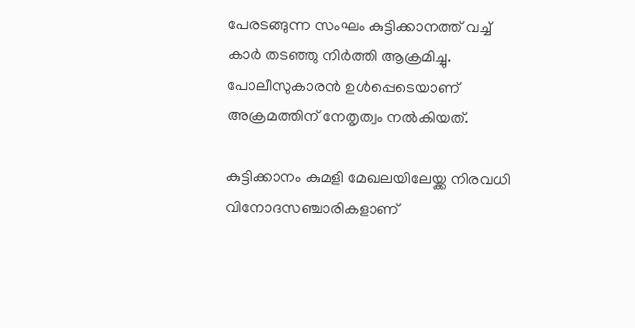പേരടങ്ങുന്ന സംഘം കുട്ടിക്കാനത്ത് വച്ച് കാര്‍ തടഞ്ഞു നിര്‍ത്തി ആക്രമിച്ചു. പോലീസുകാരന്‍ ഉള്‍പ്പെടെയാണ് അക്രമത്തിന് നേതൃത്വം നല്‍കിയത്.

കുട്ടിക്കാനം കുമളി മേഖലയിലേയ്ക്ക നിരവധി വിനോദസഞ്ചാരികളാണ്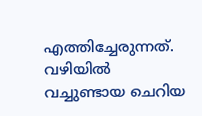എത്തിച്ചേരുന്നത്. വഴിയില്‍ വച്ചുണ്ടായ ചെറിയ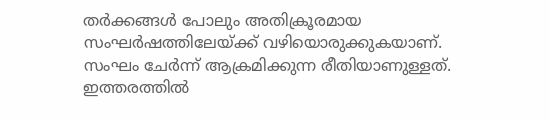തര്‍ക്കങ്ങള്‍ പോലും അതിക്രൂരമായ സംഘര്‍ഷത്തിലേയ്ക്ക് വഴിയൊരുക്കുകയാണ്. സംഘം ചേര്‍ന്ന് ആക്രമിക്കുന്ന രീതിയാണുള്ളത്. ഇത്തരത്തില്‍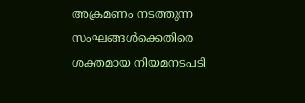അക്രമണം നടത്തുന്ന സംഘങ്ങള്‍ക്കെതിരെ ശക്തമായ നിയമനടപടി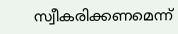സ്വീകരിക്കണമെന്ന്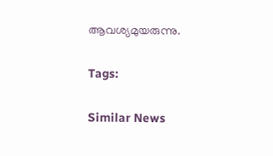ആവശ്യമുയരുന്നു.

Tags:

Similar News